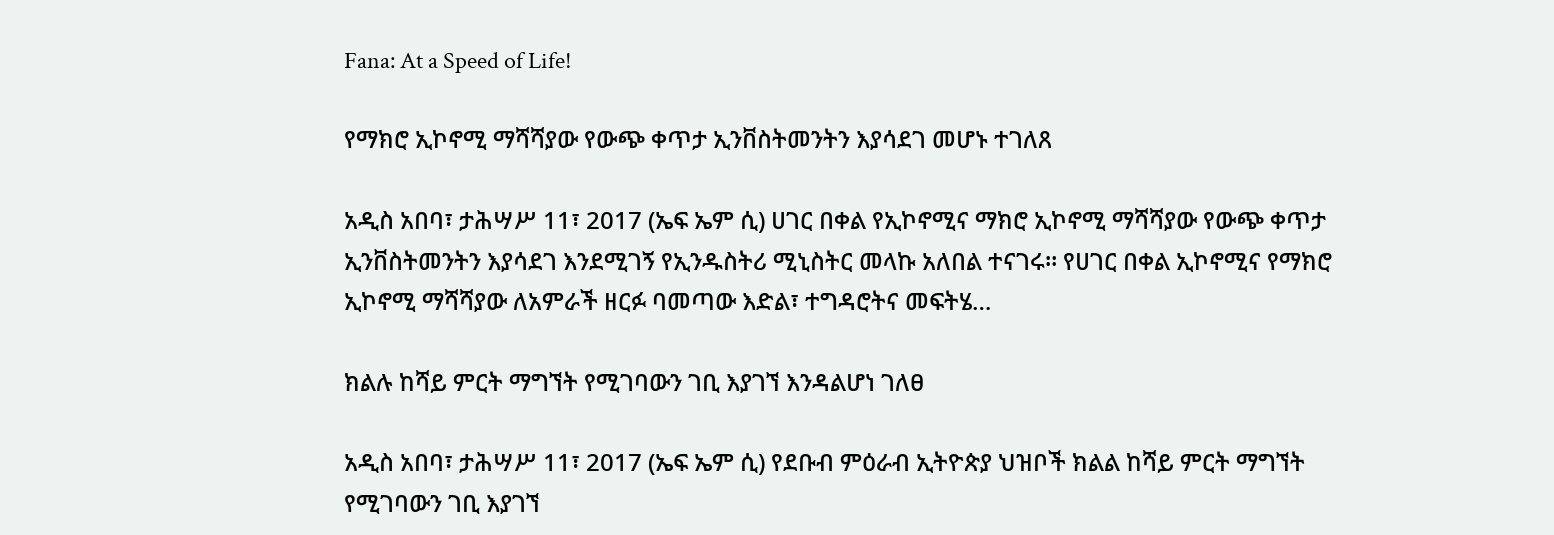Fana: At a Speed of Life!

የማክሮ ኢኮኖሚ ማሻሻያው የውጭ ቀጥታ ኢንቨስትመንትን እያሳደገ መሆኑ ተገለጸ

አዲስ አበባ፣ ታሕሣሥ 11፣ 2017 (ኤፍ ኤም ሲ) ሀገር በቀል የኢኮኖሚና ማክሮ ኢኮኖሚ ማሻሻያው የውጭ ቀጥታ ኢንቨስትመንትን እያሳደገ እንደሚገኝ የኢንዱስትሪ ሚኒስትር መላኩ አለበል ተናገሩ። የሀገር በቀል ኢኮኖሚና የማክሮ ኢኮኖሚ ማሻሻያው ለአምራች ዘርፉ ባመጣው እድል፣ ተግዳሮትና መፍትሄ…

ክልሉ ከሻይ ምርት ማግኘት የሚገባውን ገቢ እያገኘ እንዳልሆነ ገለፀ

አዲስ አበባ፣ ታሕሣሥ 11፣ 2017 (ኤፍ ኤም ሲ) የደቡብ ምዕራብ ኢትዮጵያ ህዝቦች ክልል ከሻይ ምርት ማግኘት የሚገባውን ገቢ እያገኘ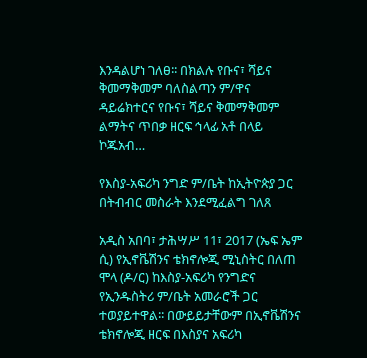እንዳልሆነ ገለፀ፡፡ በክልሉ የቡና፣ ሻይና ቅመማቅመም ባለስልጣን ም/ዋና ዳይሬክተርና የቡና፣ ሻይና ቅመማቅመም ልማትና ጥበቃ ዘርፍ ኅላፊ አቶ በላይ ኮጁአብ…

የእስያ-አፍሪካ ንግድ ም/ቤት ከኢትዮጵያ ጋር በትብብር መስራት እንደሚፈልግ ገለጸ

አዲስ አበባ፣ ታሕሣሥ 11፣ 2017 (ኤፍ ኤም ሲ) የኢኖቬሽንና ቴክኖሎጂ ሚኒስትር በለጠ ሞላ (ዶ/ር) ከእስያ-አፍሪካ የንግድና የኢንዱስትሪ ም/ቤት አመራሮች ጋር ተወያይተዋል፡፡ በውይይታቸውም በኢኖቬሽንና ቴክኖሎጂ ዘርፍ በእስያና አፍሪካ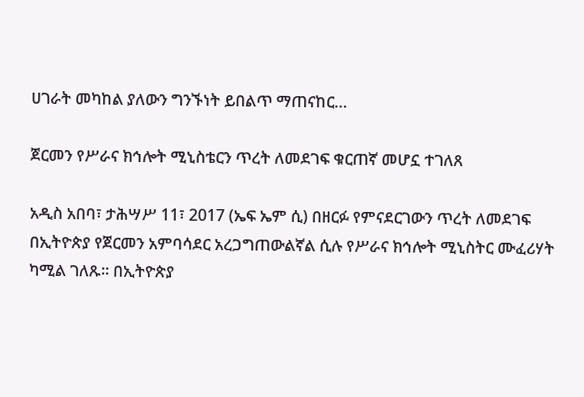ሀገራት መካከል ያለውን ግንኙነት ይበልጥ ማጠናከር…

ጀርመን የሥራና ክኅሎት ሚኒስቴርን ጥረት ለመደገፍ ቁርጠኛ መሆኗ ተገለጸ

አዲስ አበባ፣ ታሕሣሥ 11፣ 2017 (ኤፍ ኤም ሲ) በዘርፉ የምናደርገውን ጥረት ለመደገፍ በኢትዮጵያ የጀርመን አምባሳደር አረጋግጠውልኛል ሲሉ የሥራና ክኅሎት ሚኒስትር ሙፈሪሃት ካሚል ገለጹ፡፡ በኢትዮጵያ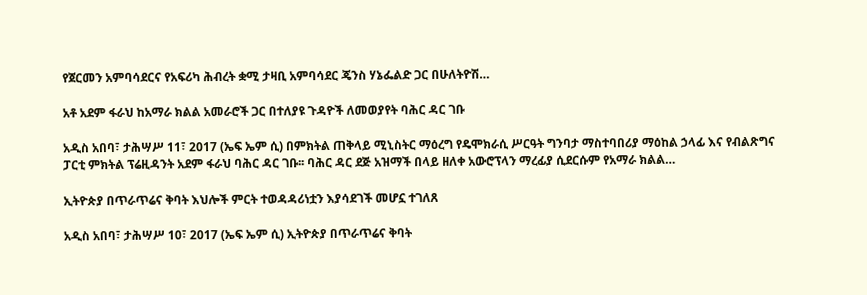የጀርመን አምባሳደርና የአፍሪካ ሕብረት ቋሚ ታዛቢ አምባሳደር ጄንስ ሃኔፌልድ ጋር በሁለትዮሽ…

አቶ አደም ፋራህ ከአማራ ክልል አመራሮች ጋር በተለያዩ ጉዳዮች ለመወያየት ባሕር ዳር ገቡ

አዲስ አበባ፣ ታሕሣሥ 11፣ 2017 (ኤፍ ኤም ሲ) በምክትል ጠቅላይ ሚኒስትር ማዕረግ የዴሞክራሲ ሥርዓት ግንባታ ማስተባበሪያ ማዕከል ኃላፊ እና የብልጽግና ፓርቲ ምክትል ፕሬዚዳንት አደም ፋራህ ባሕር ዳር ገቡ፡፡ ባሕር ዳር ደጅ አዝማች በላይ ዘለቀ አውሮፕላን ማረፊያ ሲደርሱም የአማራ ክልል…

ኢትዮጵያ በጥራጥሬና ቅባት እህሎች ምርት ተወዳዳሪነቷን እያሳደገች መሆኗ ተገለጸ

አዲስ አበባ፣ ታሕሣሥ 10፣ 2017 (ኤፍ ኤም ሲ) ኢትዮጵያ በጥራጥሬና ቅባት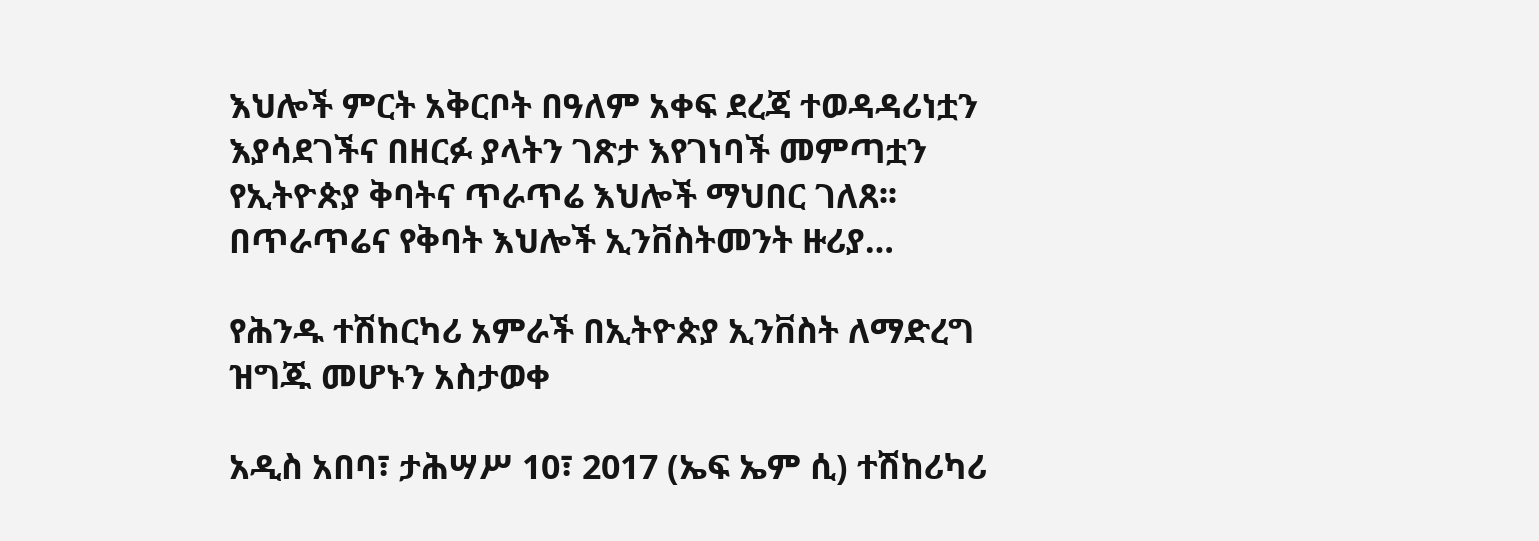እህሎች ምርት አቅርቦት በዓለም አቀፍ ደረጃ ተወዳዳሪነቷን እያሳደገችና በዘርፉ ያላትን ገጽታ እየገነባች መምጣቷን የኢትዮጵያ ቅባትና ጥራጥሬ እህሎች ማህበር ገለጸ፡፡ በጥራጥሬና የቅባት እህሎች ኢንቨስትመንት ዙሪያ…

የሕንዱ ተሽከርካሪ አምራች በኢትዮጵያ ኢንቨስት ለማድረግ ዝግጁ መሆኑን አስታወቀ

አዲስ አበባ፣ ታሕሣሥ 10፣ 2017 (ኤፍ ኤም ሲ) ተሽከሪካሪ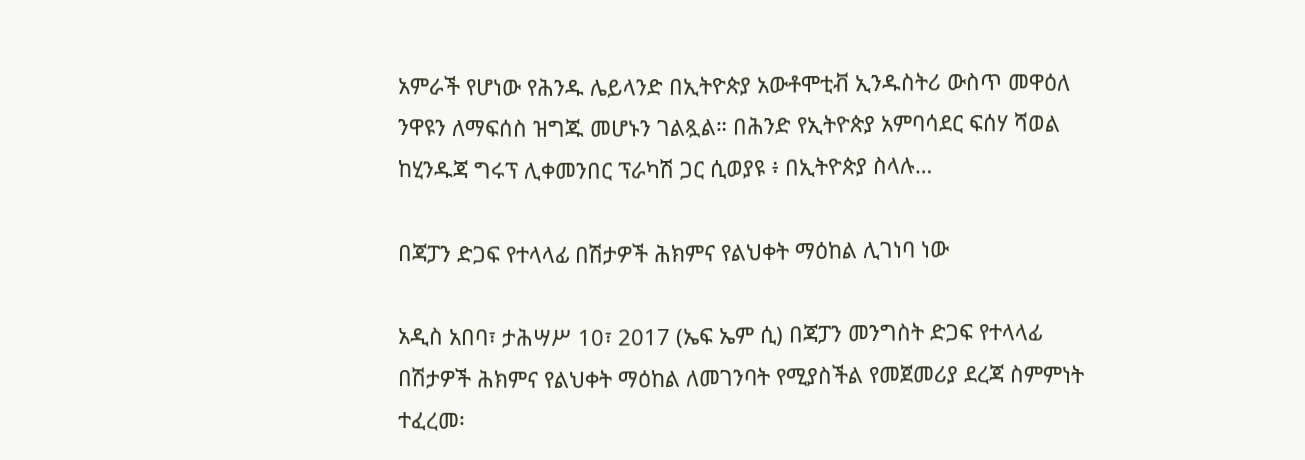አምራች የሆነው የሕንዱ ሌይላንድ በኢትዮጵያ አውቶሞቲቭ ኢንዱስትሪ ውስጥ መዋዕለ ንዋዩን ለማፍሰስ ዝግጁ መሆኑን ገልጿል። በሕንድ የኢትዮጵያ አምባሳደር ፍሰሃ ሻወል ከሂንዱጃ ግሩፕ ሊቀመንበር ፕራካሽ ጋር ሲወያዩ ፥ በኢትዮጵያ ስላሉ…

በጃፓን ድጋፍ የተላላፊ በሽታዎች ሕክምና የልህቀት ማዕከል ሊገነባ ነው

አዲስ አበባ፣ ታሕሣሥ 10፣ 2017 (ኤፍ ኤም ሲ) በጃፓን መንግስት ድጋፍ የተላላፊ በሽታዎች ሕክምና የልህቀት ማዕከል ለመገንባት የሚያስችል የመጀመሪያ ደረጃ ስምምነት ተፈረመ፡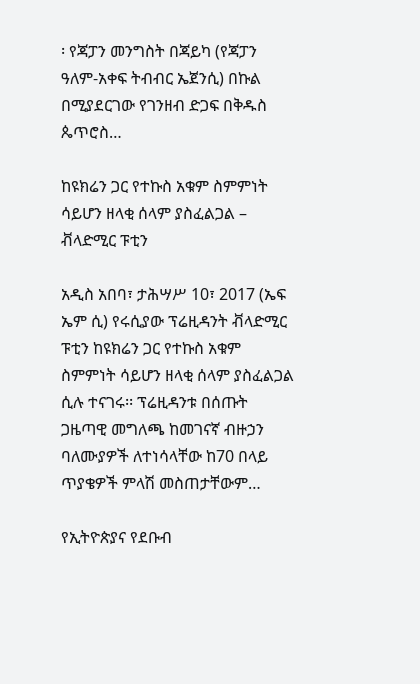፡ የጃፓን መንግስት በጃይካ (የጃፓን ዓለም-አቀፍ ትብብር ኤጀንሲ) በኩል በሚያደርገው የገንዘብ ድጋፍ በቅዱስ ጴጥሮስ…

ከዩክሬን ጋር የተኩስ አቁም ስምምነት ሳይሆን ዘላቂ ሰላም ያስፈልጋል – ቭላድሚር ፑቲን

አዲስ አበባ፣ ታሕሣሥ 10፣ 2017 (ኤፍ ኤም ሲ) የሩሲያው ፕሬዚዳንት ቭላድሚር ፑቲን ከዩክሬን ጋር የተኩስ አቁም ስምምነት ሳይሆን ዘላቂ ሰላም ያስፈልጋል ሲሉ ተናገሩ፡፡ ፕሬዚዳንቱ በሰጡት ጋዜጣዊ መግለጫ ከመገናኛ ብዙኃን ባለሙያዎች ለተነሳላቸው ከ70 በላይ ጥያቄዎች ምላሽ መስጠታቸውም…

የኢትዮጵያና የደቡብ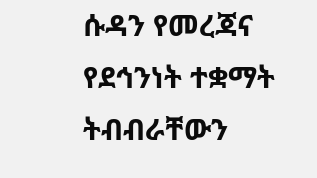ሱዳን የመረጃና የደኅንነት ተቋማት ትብብራቸውን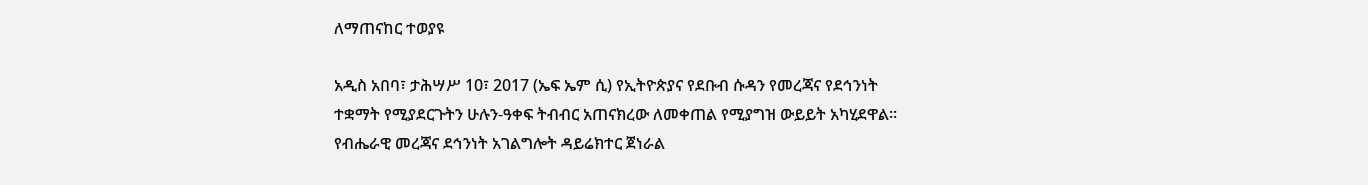ለማጠናከር ተወያዩ

አዲስ አበባ፣ ታሕሣሥ 10፣ 2017 (ኤፍ ኤም ሲ) የኢትዮጵያና የደቡብ ሱዳን የመረጃና የደኅንነት ተቋማት የሚያደርጉትን ሁሉን-ዓቀፍ ትብብር አጠናክረው ለመቀጠል የሚያግዝ ውይይት አካሂደዋል፡፡ የብሔራዊ መረጃና ደኅንነት አገልግሎት ዳይሬክተር ጀነራል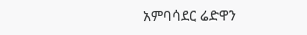አምባሳደር ሬድዋን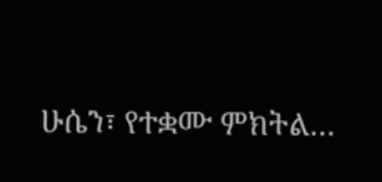ሁሴን፣ የተቋሙ ምክትል…